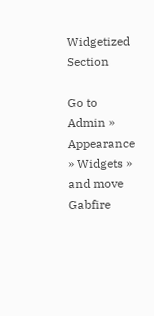Widgetized Section

Go to Admin » Appearance » Widgets » and move Gabfire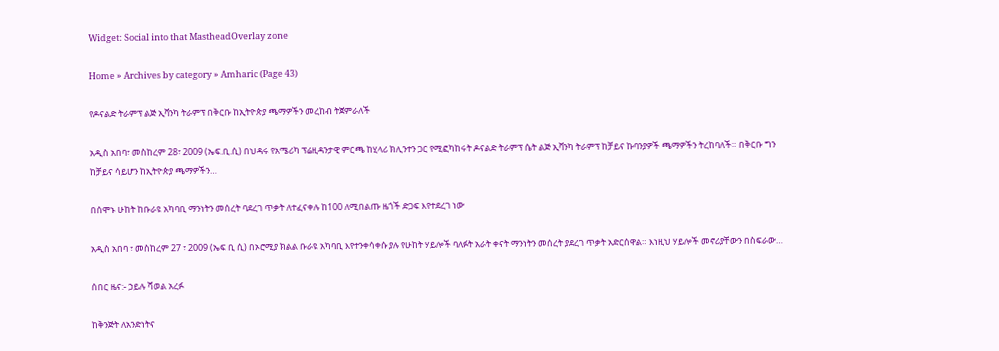Widget: Social into that MastheadOverlay zone

Home » Archives by category » Amharic (Page 43)

የዶናልድ ትራምፕ ልጅ ኢቫንካ ትራምፕ በቅርቡ ከኢትዮጵያ ጫማዎችን መረከብ ትጀምራለች

አዲስ አበባ፣ መስከረም 28፣ 2009 (ኤፍ.ቢ.ሲ) በህዳሩ የአሜሪካ ፕሬዚዳንታዊ ምርጫ ከሂላሪ ክሊንተን ጋር የሚፎካከሩት ዶናልድ ትራምፕ ሴት ልጅ ኢቫንካ ትራምፕ ከቻይና ኩባንያዎች ጫማዎችን ትረከባለች። በቅርቡ ግን ከቻይና ሳይሆን ከኢትዮጵያ ጫማዎችን…

በሰሞኑ ሁከት ከቡራዩ አካባቢ ማንነትን መሰረት ባደረገ ጥቃት ለተፈናቀሉ ከ100 ለሚበልጡ ዜጎች ድጋፍ እየተደረገ ነው

አዲስ አበባ ፣ መስከረም 27 ፣ 2009 (ኤፍ ቢ ሲ) በኦሮሚያ ክልል ቡራዩ አካባቢ እየተንቀሳቀሱ ያሉ የሁከት ሃይሎች ባለፉት አራት ቀናት ማንነትን መሰረት ያደረገ ጥቃት አድርሰዋል። እነዚህ ሃይሎች መኖሪያቸውን በስፍራው…

ሰበር ዜና:- ኃይሉ ሻወል አረፉ

ከቅንጅት ለአንድነትና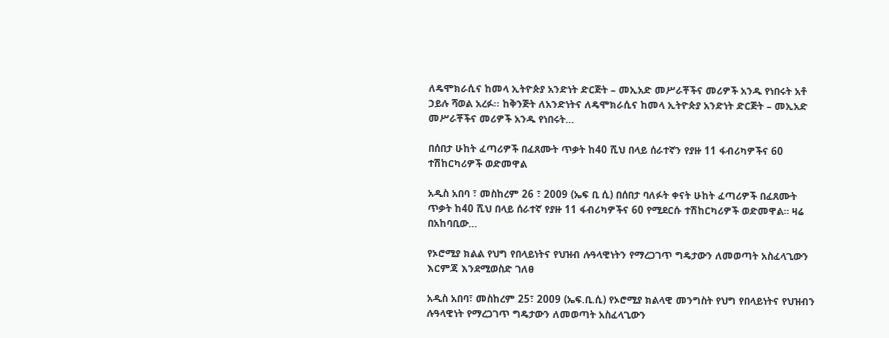ለዴሞክራሲና ከመላ ኢትዮጵያ አንድነት ድርጅት – መኢአድ መሥራቾችና መሪዎች አንዱ የነበሩት አቶ ኃይሉ ሻወል አረፉ፡፡ ከቅንጅት ለአንድነትና ለዴሞክራሲና ከመላ ኢትዮጵያ አንድነት ድርጅት – መኢአድ መሥራቾችና መሪዎች አንዱ የነበሩት…

በሰበታ ሁከት ፈጣሪዎች በፈጸሙት ጥቃት ከ40 ሺህ በላይ ሰራተኛን የያዙ 11 ፋብሪካዎችና 60 ተሽከርካሪዎች ወድመዋል

አዲስ አበባ ፣ መስከረም 26 ፣ 2009 (ኤፍ ቢ ሲ) በሰበታ ባለፉት ቀናት ሁከት ፈጣሪዎች በፈጸሙት ጥቃት ከ40 ሺህ በላይ ሰራተኛ የያዙ 11 ፋብሪካዎችና 60 የሚደርሱ ተሽከርካሪዎች ወድመዋል። ዛሬ በአከባቢው…

የኦሮሚያ ክልል የህግ የበላይነትና የህዝብ ሉዓላዊነትን የማረጋገጥ ግዴታውን ለመወጣት አስፈላጊውን እርምጃ እንደሚወስድ ገለፀ

አዲስ አበባ፣ መስከረም 25፣ 2009 (ኤፍ.ቢ.ሲ) የኦሮሚያ ክልላዊ መንግስት የህግ የበላይነትና የህዝብን ሉዓላዊነት የማረጋገጥ ግዴታውን ለመወጣት አስፈላጊውን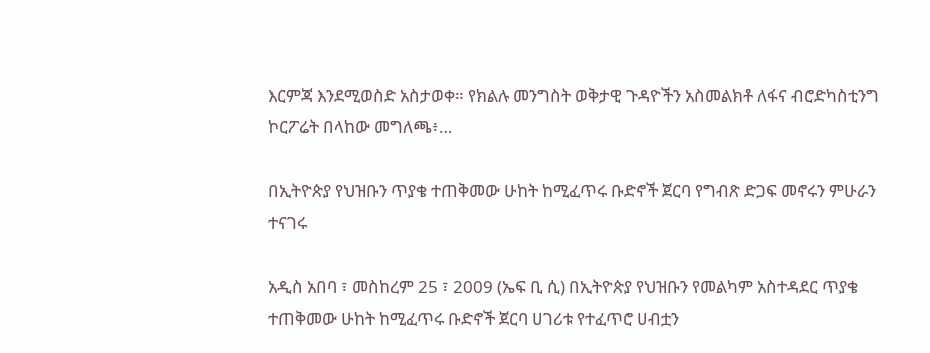እርምጃ እንደሚወስድ አስታወቀ። የክልሉ መንግስት ወቅታዊ ጉዳዮችን አስመልክቶ ለፋና ብሮድካስቲንግ ኮርፖሬት በላከው መግለጫ፥…

በኢትዮጵያ የህዝቡን ጥያቄ ተጠቅመው ሁከት ከሚፈጥሩ ቡድኖች ጀርባ የግብጽ ድጋፍ መኖሩን ምሁራን ተናገሩ

አዲስ አበባ ፣ መስከረም 25 ፣ 2009 (ኤፍ ቢ ሲ) በኢትዮጵያ የህዝቡን የመልካም አስተዳደር ጥያቄ ተጠቅመው ሁከት ከሚፈጥሩ ቡድኖች ጀርባ ሀገሪቱ የተፈጥሮ ሀብቷን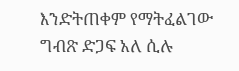እንድትጠቀም የማትፈልገው ግብጽ ድጋፍ አለ ሲሉ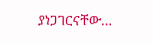ያነጋገርናቸው…